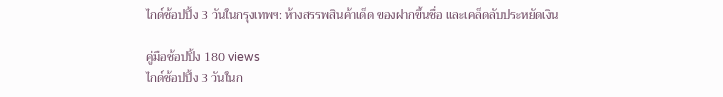ไกด์ช้อปปิ้ง 3 วันในกรุงเทพฯ: ห้างสรรพสินค้าเด็ด ของฝากขึ้นชื่อ และเคล็ดลับประหยัดเงิน

คู่มือช้อปปิ้ง 180 views
ไกด์ช้อปปิ้ง 3 วันในก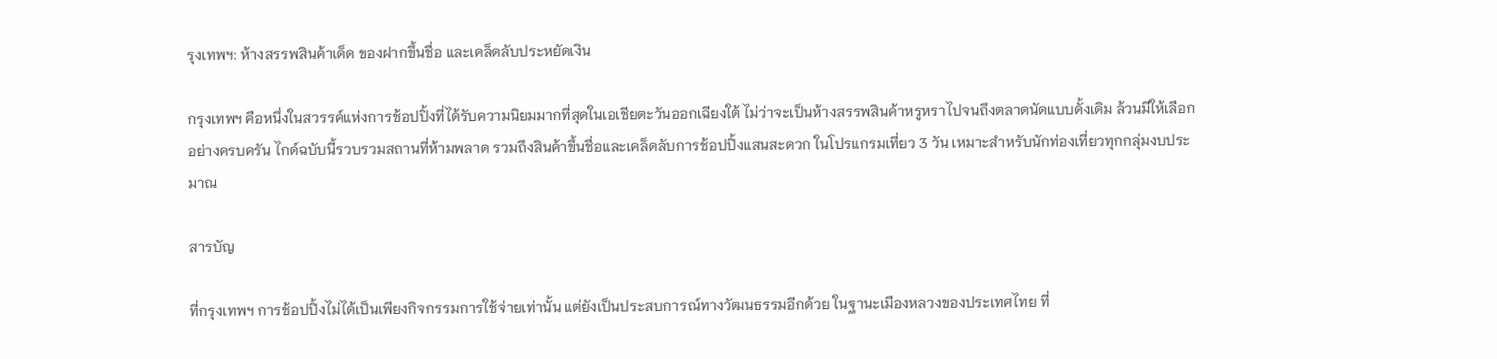รุงเทพฯ: ห้างสรรพสินค้าเด็ด ของฝากขึ้นชื่อ และเคล็ดลับประหยัดเงิน

กรุงเทพฯ คือหนึ่งในสวรรค์แห่งการช้อปปิ้งที่ได้รับความนิยมมากที่สุดในเอเชียตะวันออกเฉียงใต้ ไม่ว่าจะเป็นห้างสรรพสินค้าหรูหราไปจนถึงตลาดนัดแบบดั้งเดิม ล้วนมีให้เลือกอย่างครบครัน ไกด์ฉบับนี้รวบรวมสถานที่ห้ามพลาด รวมถึงสินค้าขึ้นชื่อและเคล็ดลับการช้อปปิ้งแสนสะดวก ในโปรแกรมเที่ยว 3 วัน เหมาะสำหรับนักท่องเที่ยวทุกกลุ่มงบประมาณ

สารบัญ

ที่กรุงเทพฯ การช้อปปิ้งไม่ได้เป็นเพียงกิจกรรมการใช้จ่ายเท่านั้น แต่ยังเป็นประสบการณ์ทางวัฒนธรรมอีกด้วย ในฐานะเมืองหลวงของประเทศไทย ที่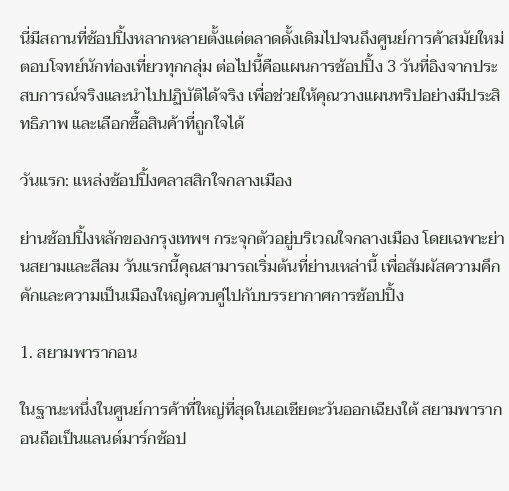นี่มีสถานที่ช้อปปิ้งหลากหลายตั้งแต่ตลาดดั้งเดิมไปจนถึงศูนย์การค้าสมัยใหม่ ตอบโจทย์นักท่องเที่ยวทุกกลุ่ม ต่อไปนี้คือแผนการช้อปปิ้ง 3 วันที่อิงจากประสบการณ์จริงและนำไปปฏิบัติได้จริง เพื่อช่วยให้คุณวางแผนทริปอย่างมีประสิทธิภาพ และเลือกซื้อสินค้าที่ถูกใจได้

วันแรก: แหล่งช้อปปิ้งคลาสสิกใจกลางเมือง

ย่านช้อปปิ้งหลักของกรุงเทพฯ กระจุกตัวอยู่บริเวณใจกลางเมือง โดยเฉพาะย่านสยามและสีลม วันแรกนี้คุณสามารถเริ่มต้นที่ย่านเหล่านี้ เพื่อสัมผัสความคึกคักและความเป็นเมืองใหญ่ควบคู่ไปกับบรรยากาศการช้อปปิ้ง

1. สยามพารากอน

ในฐานะหนึ่งในศูนย์การค้าที่ใหญ่ที่สุดในเอเชียตะวันออกเฉียงใต้ สยามพารากอนถือเป็นแลนด์มาร์กช้อป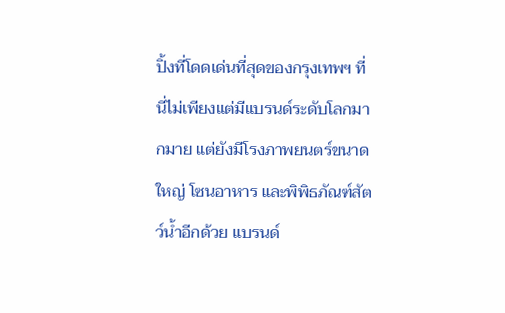ปิ้งที่โดดเด่นที่สุดของกรุงเทพฯ ที่นี่ไม่เพียงแต่มีแบรนด์ระดับโลกมากมาย แต่ยังมีโรงภาพยนตร์ขนาดใหญ่ โซนอาหาร และพิพิธภัณฑ์สัตว์น้ำอีกด้วย แบรนด์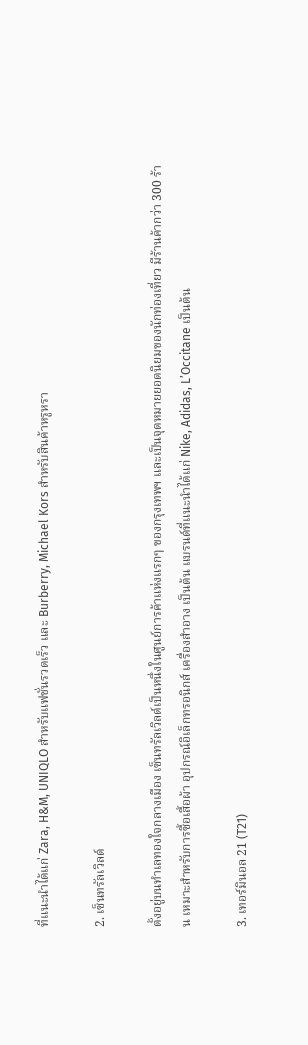ที่แนะนำได้แก่ Zara, H&M, UNIQLO สำหรับแฟชั่นรวดเร็ว และ Burberry, Michael Kors สำหรับสินค้าหรูหรา

2. เซ็นทรัลเวิลด์

ตั้งอยู่บนทำเลทองใจกลางเมือง เซ็นทรัลเวิลด์เป็นหนึ่งในศูนย์การค้าแห่งแรกๆ ของกรุงเทพฯ และเป็นจุดหมายยอดนิยมของนักท่องเที่ยว มีร้านค้ากว่า 300 ร้าน เหมาะสำหรับการซื้อเสื้อผ้า อุปกรณ์อิเล็กทรอนิกส์ เครื่องสำอาง เป็นต้น แบรนด์ที่แนะนำได้แก่ Nike, Adidas, L’Occitane เป็นต้น

3. เทอร์มินอล 21 (T21)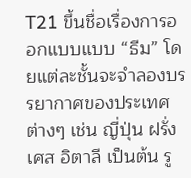T21 ขึ้นชื่อเรื่องการออกแบบแบบ “ธีม” โดยแต่ละชั้นจะจำลองบรรยากาศของประเทศต่างๆ เช่น ญี่ปุ่น ฝรั่งเศส อิตาลี เป็นต้น รู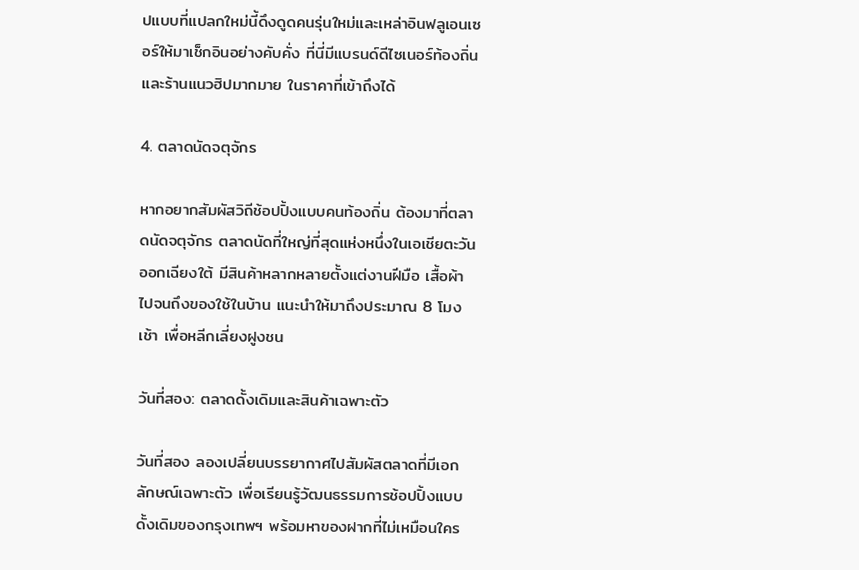ปแบบที่แปลกใหม่นี้ดึงดูดคนรุ่นใหม่และเหล่าอินฟลูเอนเซอร์ให้มาเช็กอินอย่างคับคั่ง ที่นี่มีแบรนด์ดีไซเนอร์ท้องถิ่นและร้านแนวฮิปมากมาย ในราคาที่เข้าถึงได้

4. ตลาดนัดจตุจักร

หากอยากสัมผัสวิถีช้อปปิ้งแบบคนท้องถิ่น ต้องมาที่ตลาดนัดจตุจักร ตลาดนัดที่ใหญ่ที่สุดแห่งหนึ่งในเอเชียตะวันออกเฉียงใต้ มีสินค้าหลากหลายตั้งแต่งานฝีมือ เสื้อผ้า ไปจนถึงของใช้ในบ้าน แนะนำให้มาถึงประมาณ 8 โมงเช้า เพื่อหลีกเลี่ยงฝูงชน

วันที่สอง: ตลาดดั้งเดิมและสินค้าเฉพาะตัว

วันที่สอง ลองเปลี่ยนบรรยากาศไปสัมผัสตลาดที่มีเอกลักษณ์เฉพาะตัว เพื่อเรียนรู้วัฒนธรรมการช้อปปิ้งแบบดั้งเดิมของกรุงเทพฯ พร้อมหาของฝากที่ไม่เหมือนใคร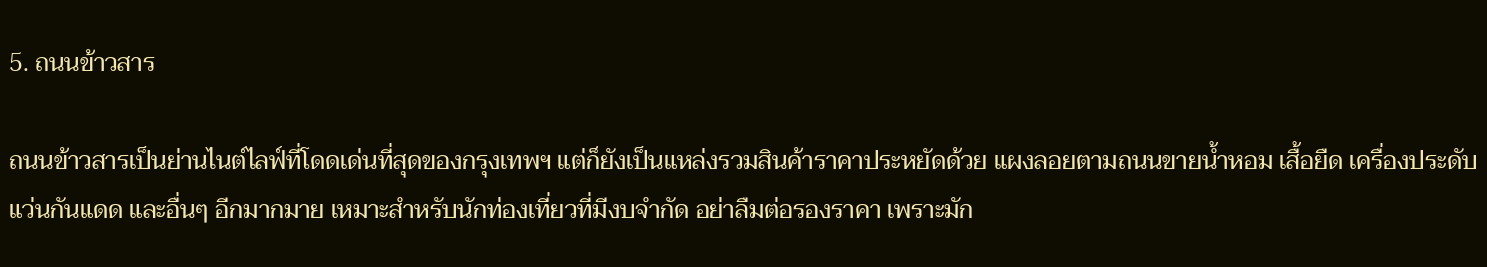5. ถนนข้าวสาร

ถนนข้าวสารเป็นย่านไนต์ไลฟ์ที่โดดเด่นที่สุดของกรุงเทพฯ แต่ก็ยังเป็นแหล่งรวมสินค้าราคาประหยัดด้วย แผงลอยตามถนนขายน้ำหอม เสื้อยืด เครื่องประดับ แว่นกันแดด และอื่นๆ อีกมากมาย เหมาะสำหรับนักท่องเที่ยวที่มีงบจำกัด อย่าลืมต่อรองราคา เพราะมัก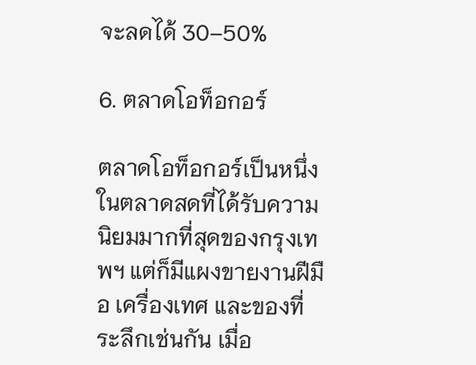จะลดได้ 30–50%

6. ตลาดโอท็อกอร์

ตลาดโอท็อกอร์เป็นหนึ่งในตลาดสดที่ได้รับความนิยมมากที่สุดของกรุงเทพฯ แต่ก็มีแผงขายงานฝีมือ เครื่องเทศ และของที่ระลึกเช่นกัน เมื่อ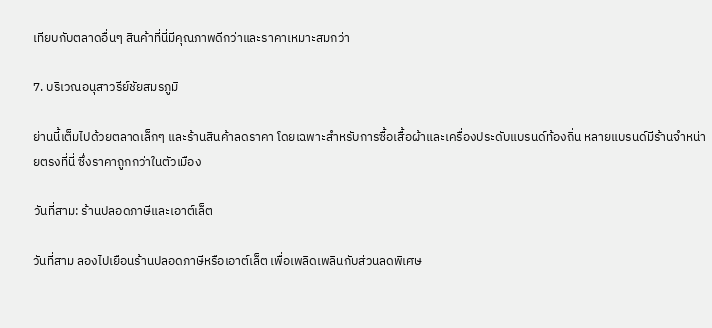เทียบกับตลาดอื่นๆ สินค้าที่นี่มีคุณภาพดีกว่าและราคาเหมาะสมกว่า

7. บริเวณอนุสาวรีย์ชัยสมรภูมิ

ย่านนี้เต็มไปด้วยตลาดเล็กๆ และร้านสินค้าลดราคา โดยเฉพาะสำหรับการซื้อเสื้อผ้าและเครื่องประดับแบรนด์ท้องถิ่น หลายแบรนด์มีร้านจำหน่ายตรงที่นี่ ซึ่งราคาถูกกว่าในตัวเมือง

วันที่สาม: ร้านปลอดภาษีและเอาต์เล็ต

วันที่สาม ลองไปเยือนร้านปลอดภาษีหรือเอาต์เล็ต เพื่อเพลิดเพลินกับส่วนลดพิเศษ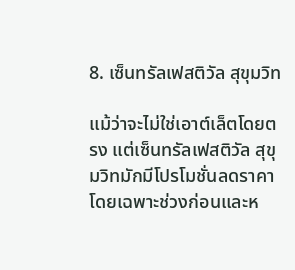8. เซ็นทรัลเฟสติวัล สุขุมวิท

แม้ว่าจะไม่ใช่เอาต์เล็ตโดยตรง แต่เซ็นทรัลเฟสติวัล สุขุมวิทมักมีโปรโมชั่นลดราคา โดยเฉพาะช่วงก่อนและห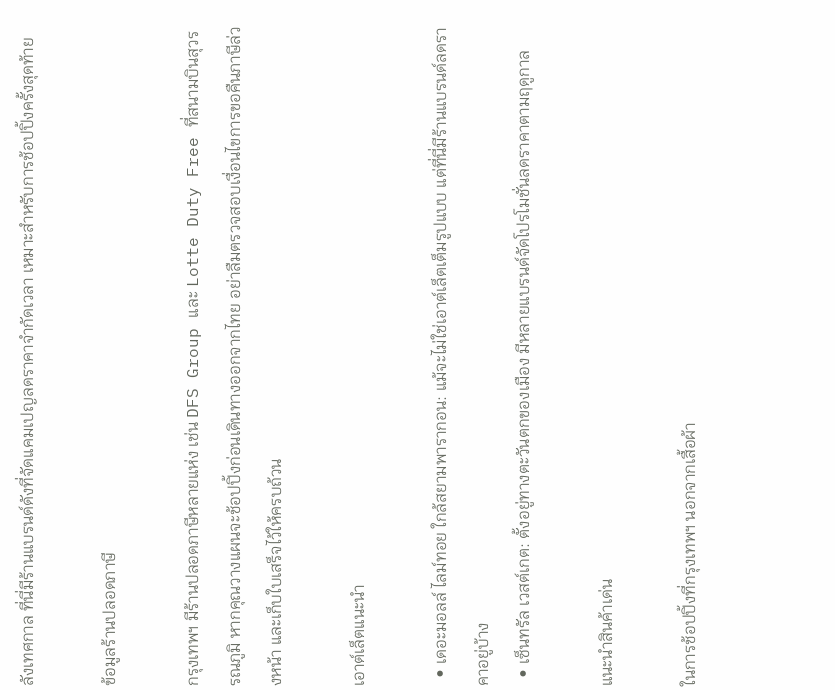ลังเทศกาล ที่นี่มีร้านแบรนด์ดังที่จัดแคมเปญลดราคาจำกัดเวลา เหมาะสำหรับการช้อปปิ้งครั้งสุดท้าย

ข้อมูลร้านปลอดภาษี

กรุงเทพฯ มีร้านปลอดภาษีหลายแห่ง เช่น DFS Group และ Lotte Duty Free ที่สนามบินสุวรรณภูมิ หากคุณวางแผนจะช้อปปิ้งก่อนเดินทางออกจากไทย อย่าลืมตรวจสอบเงื่อนไขการขอคืนภาษีล่วงหน้า และเก็บใบเสร็จไว้ให้ครบถ้วน

เอาต์เล็ตแนะนำ

  • เดอะมอลล์ ไลม์ทอย ใกล้สยามพารากอน: แม้จะไม่ใช่เอาต์เล็ตเต็มรูปแบบ แต่ที่นี่มีร้านแบรนด์ลดราคาอยู่บ้าง
  • เซ็นทรัล เวสต์เกต: ตั้งอยู่ทางตะวันตกของเมือง มีหลายแบรนด์จัดโปรโมชั่นลดราคาตามฤดูกาล

แนะนำสินค้าเด่น

ในการช้อปปิ้งที่กรุงเทพฯ นอกจากเสื้อผ้า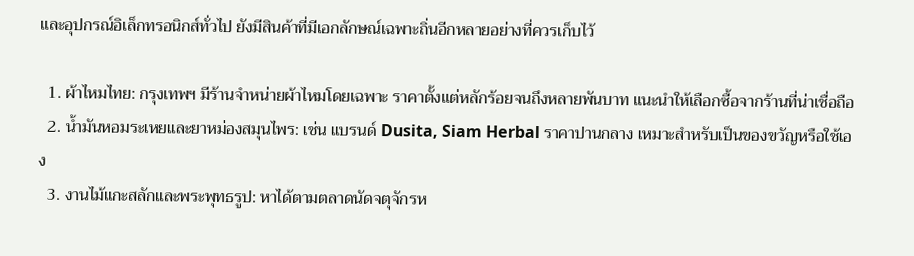และอุปกรณ์อิเล็กทรอนิกส์ทั่วไป ยังมีสินค้าที่มีเอกลักษณ์เฉพาะถิ่นอีกหลายอย่างที่ควรเก็บไว้

  1. ผ้าไหมไทย: กรุงเทพฯ มีร้านจำหน่ายผ้าไหมโดยเฉพาะ ราคาตั้งแต่หลักร้อยจนถึงหลายพันบาท แนะนำให้เลือกซื้อจากร้านที่น่าเชื่อถือ
  2. น้ำมันหอมระเหยและยาหม่องสมุนไพร: เช่น แบรนด์ Dusita, Siam Herbal ราคาปานกลาง เหมาะสำหรับเป็นของขวัญหรือใช้เอง
  3. งานไม้แกะสลักและพระพุทธรูป: หาได้ตามตลาดนัดจตุจักรห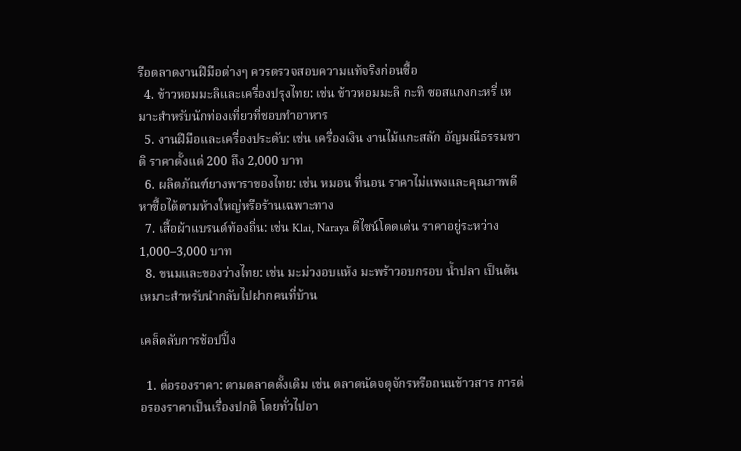รือตลาดงานฝีมือต่างๆ ควรตรวจสอบความแท้จริงก่อนซื้อ
  4. ข้าวหอมมะลิและเครื่องปรุงไทย: เช่น ข้าวหอมมะลิ กะทิ ซอสแกงกะหรี่ เหมาะสำหรับนักท่องเที่ยวที่ชอบทำอาหาร
  5. งานฝีมือและเครื่องประดับ: เช่น เครื่องเงิน งานไม้แกะสลัก อัญมณีธรรมชาติ ราคาตั้งแต่ 200 ถึง 2,000 บาท
  6. ผลิตภัณฑ์ยางพาราของไทย: เช่น หมอน ที่นอน ราคาไม่แพงและคุณภาพดี หาซื้อได้ตามห้างใหญ่หรือร้านเฉพาะทาง
  7. เสื้อผ้าแบรนด์ท้องถิ่น: เช่น Klai, Naraya ดีไซน์โดดเด่น ราคาอยู่ระหว่าง 1,000–3,000 บาท
  8. ขนมและของว่างไทย: เช่น มะม่วงอบแห้ง มะพร้าวอบกรอบ น้ำปลา เป็นต้น เหมาะสำหรับนำกลับไปฝากคนที่บ้าน

เคล็ดลับการช้อปปิ้ง

  1. ต่อรองราคา: ตามตลาดดั้งเดิม เช่น ตลาดนัดจตุจักรหรือถนนข้าวสาร การต่อรองราคาเป็นเรื่องปกติ โดยทั่วไปอา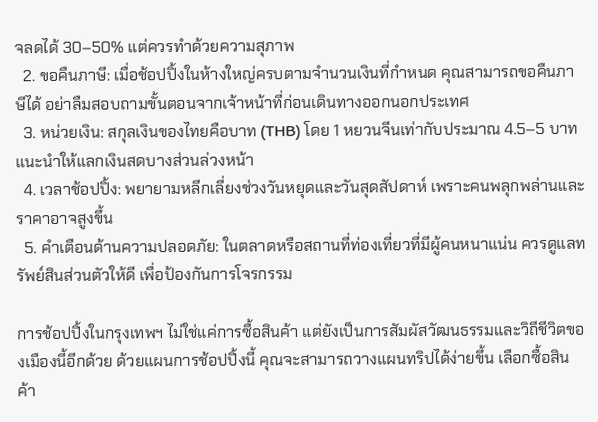จลดได้ 30–50% แต่ควรทำด้วยความสุภาพ
  2. ขอคืนภาษี: เมื่อช้อปปิ้งในห้างใหญ่ครบตามจำนวนเงินที่กำหนด คุณสามารถขอคืนภาษีได้ อย่าลืมสอบถามขั้นตอนจากเจ้าหน้าที่ก่อนเดินทางออกนอกประเทศ
  3. หน่วยเงิน: สกุลเงินของไทยคือบาท (THB) โดย 1 หยวนจีนเท่ากับประมาณ 4.5–5 บาท แนะนำให้แลกเงินสดบางส่วนล่วงหน้า
  4. เวลาช้อปปิ้ง: พยายามหลีกเลี่ยงช่วงวันหยุดและวันสุดสัปดาห์ เพราะคนพลุกพล่านและราคาอาจสูงขึ้น
  5. คำเตือนด้านความปลอดภัย: ในตลาดหรือสถานที่ท่องเที่ยวที่มีผู้คนหนาแน่น ควรดูแลทรัพย์สินส่วนตัวให้ดี เพื่อป้องกันการโจรกรรม

การช้อปปิ้งในกรุงเทพฯ ไม่ใช่แค่การซื้อสินค้า แต่ยังเป็นการสัมผัสวัฒนธรรมและวิถีชีวิตของเมืองนี้อีกด้วย ด้วยแผนการช้อปปิ้งนี้ คุณจะสามารถวางแผนทริปได้ง่ายขึ้น เลือกซื้อสินค้า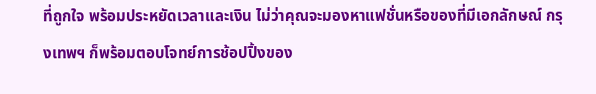ที่ถูกใจ พร้อมประหยัดเวลาและเงิน ไม่ว่าคุณจะมองหาแฟชั่นหรือของที่มีเอกลักษณ์ กรุงเทพฯ ก็พร้อมตอบโจทย์การช้อปปิ้งของ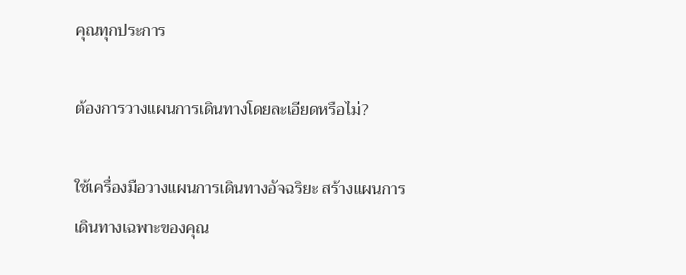คุณทุกประการ

ต้องการวางแผนการเดินทางโดยละเอียดหรือไม่?

ใช้เครื่องมือวางแผนการเดินทางอัจฉริยะ สร้างแผนการเดินทางเฉพาะของคุณ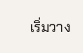เริ่มวาง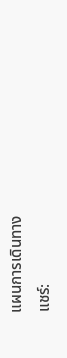แผนการเดินทาง
แชร์: